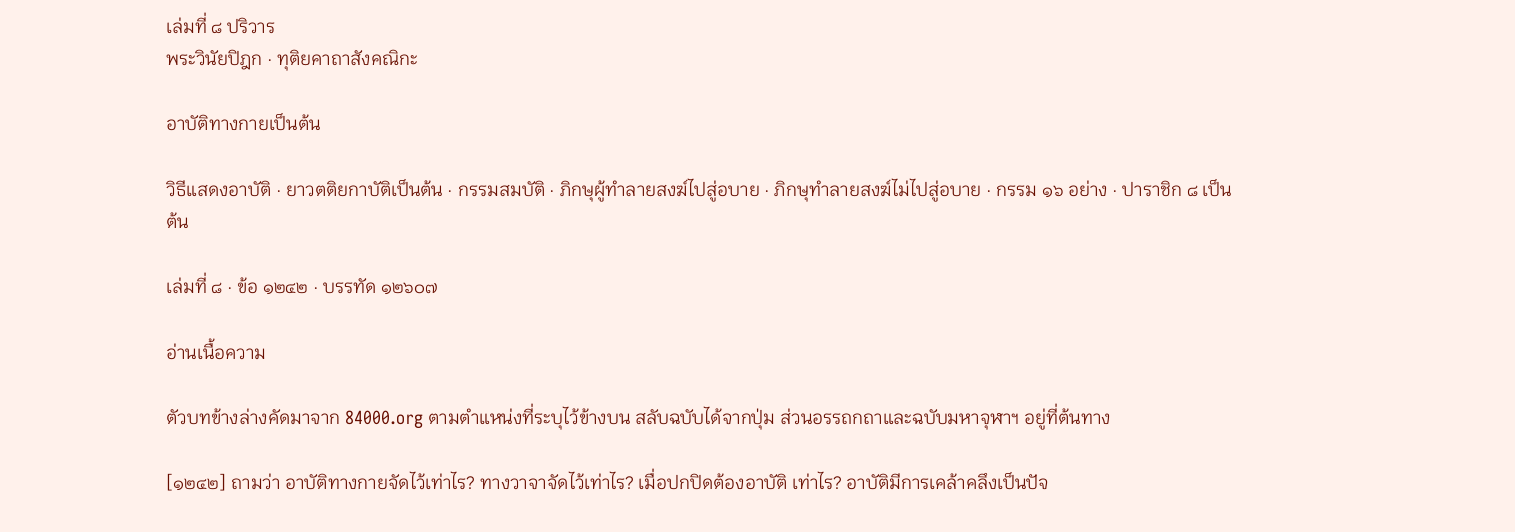เล่มที่ ๘ ปริวาร
พระวินัยปิฎก · ทุติยคาถาสังคณิกะ

อาบัติทางกายเป็นต้น

วิธีแสดงอาบัติ · ยาวตติยกาบัติเป็นต้น · กรรมสมบัติ · ภิกษุผู้ทำลายสงฆ์ไปสู่อบาย · ภิกษุทำลายสงฆ์ไม่ไปสู่อบาย · กรรม ๑๖ อย่าง · ปาราชิก ๘ เป็นต้น

เล่มที่ ๘ · ข้อ ๑๒๔๒ · บรรทัด ๑๒๖๐๗

อ่านเนื้อความ

ตัวบทข้างล่างคัดมาจาก 84000.org ตามตำแหน่งที่ระบุไว้ข้างบน สลับฉบับได้จากปุ่ม ส่วนอรรถกถาและฉบับมหาจุฬาฯ อยู่ที่ต้นทาง

[๑๒๔๒] ถามว่า อาบัติทางกายจัดไว้เท่าไร? ทางวาจาจัดไว้เท่าไร? เมื่อปกปิดต้องอาบัติ เท่าไร? อาบัติมีการเคล้าคลึงเป็นปัจ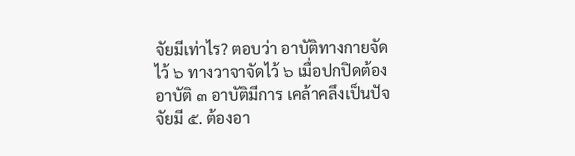จัยมีเท่าไร? ตอบว่า อาบัติทางกายจัดไว้ ๖ ทางวาจาจัดไว้ ๖ เมื่อปกปิดต้องอาบัติ ๓ อาบัติมีการ เคล้าคลึงเป็นปัจจัยมี ๕. ต้องอา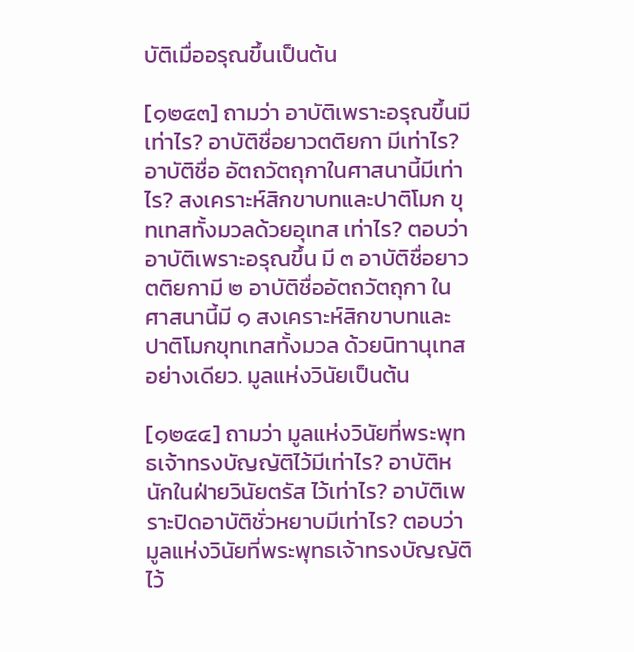บัติเมื่ออรุณขึ้นเป็นต้น

[๑๒๔๓] ถามว่า อาบัติเพราะอรุณขึ้นมีเท่าไร? อาบัติชื่อยาวตติยกา มีเท่าไร? อาบัติชื่อ อัตถวัตถุกาในศาสนานี้มีเท่าไร? สงเคราะห์สิกขาบทและปาติโมก ขุทเทสทั้งมวลด้วยอุเทส เท่าไร? ตอบว่า อาบัติเพราะอรุณขึ้น มี ๓ อาบัติชื่อยาวตติยกามี ๒ อาบัติชื่ออัตถวัตถุกา ในศาสนานี้มี ๑ สงเคราะห์สิกขาบทและปาติโมกขุทเทสทั้งมวล ด้วยนิทานุเทสอย่างเดียว. มูลแห่งวินัยเป็นต้น

[๑๒๔๔] ถามว่า มูลแห่งวินัยที่พระพุทธเจ้าทรงบัญญัติไว้มีเท่าไร? อาบัติหนักในฝ่ายวินัยตรัส ไว้เท่าไร? อาบัติเพราะปิดอาบัติชั่วหยาบมีเท่าไร? ตอบว่า มูลแห่งวินัยที่พระพุทธเจ้าทรงบัญญัติไว้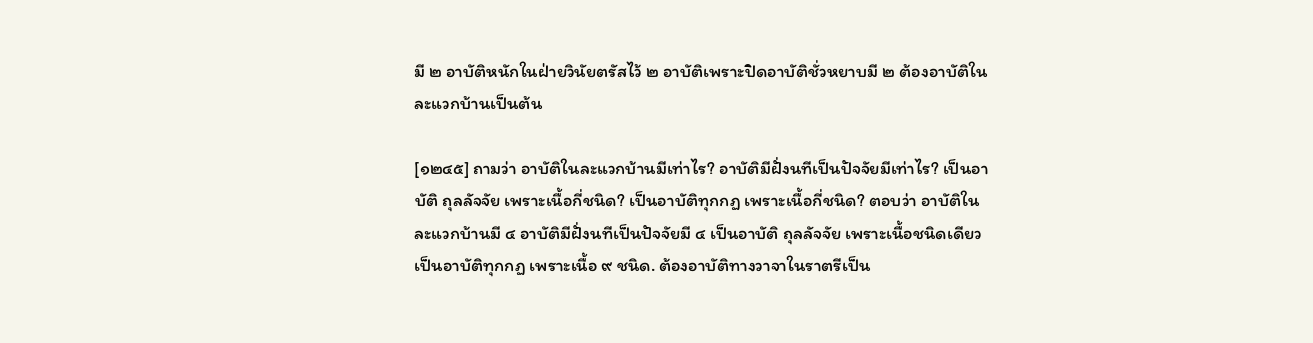มี ๒ อาบัติหนักในฝ่ายวินัยตรัสไว้ ๒ อาบัติเพราะปิดอาบัติชั่วหยาบมี ๒ ต้องอาบัติในละแวกบ้านเป็นต้น

[๑๒๔๕] ถามว่า อาบัติในละแวกบ้านมีเท่าไร? อาบัติมีฝั่งนทีเป็นปัจจัยมีเท่าไร? เป็นอาบัติ ถุลลัจจัย เพราะเนื้อกี่ชนิด? เป็นอาบัติทุกกฏ เพราะเนื้อกี่ชนิด? ตอบว่า อาบัติในละแวกบ้านมี ๔ อาบัติมีฝั่งนทีเป็นปัจจัยมี ๔ เป็นอาบัติ ถุลลัจจัย เพราะเนื้อชนิดเดียว เป็นอาบัติทุกกฏ เพราะเนื้อ ๙ ชนิด. ต้องอาบัติทางวาจาในราตรีเป็น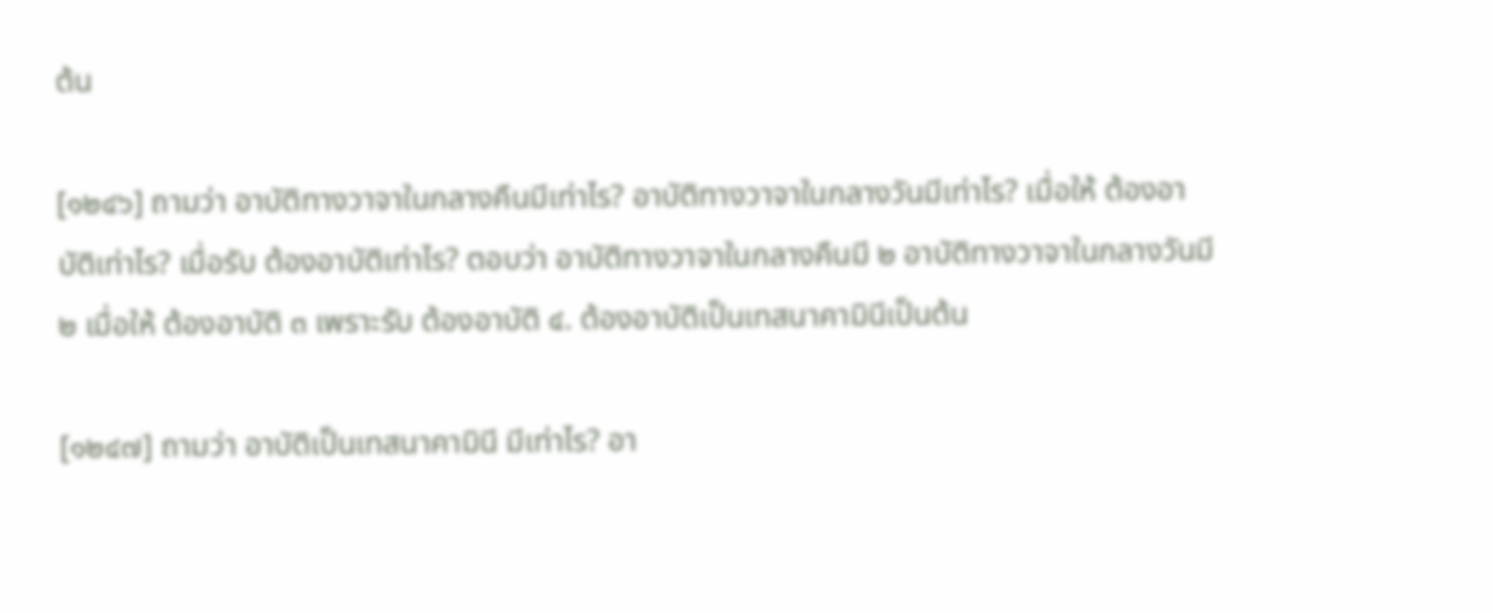ต้น

[๑๒๔๖] ถามว่า อาบัติทางวาจาในกลางคืนมีเท่าไร? อาบัติทางวาจาในกลางวันมีเท่าไร? เมื่อให้ ต้องอาบัติเท่าไร? เมื่อรับ ต้องอาบัติเท่าไร? ตอบว่า อาบัติทางวาจาในกลางคืนมี ๒ อาบัติทางวาจาในกลางวันมี ๒ เมื่อให้ ต้องอาบัติ ๓ เพราะรับ ต้องอาบัติ ๔. ต้องอาบัติเป็นเทสนาคามินีเป็นต้น

[๑๒๔๗] ถามว่า อาบัติเป็นเทสนาคามินี มีเท่าไร? อา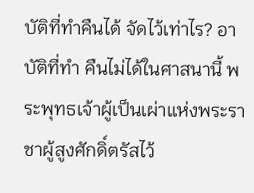บัติที่ทำคืนได้ จัดไว้เท่าไร? อาบัติที่ทำ คืนไม่ได้ในศาสนานี้ พระพุทธเจ้าผู้เป็นเผ่าแห่งพระราชาผู้สูงศักดิ์ตรัสไว้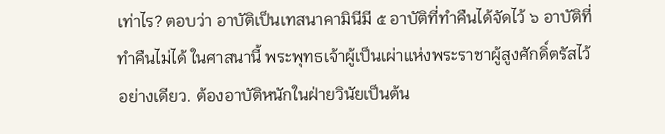เท่าไร? ตอบว่า อาบัติเป็นเทสนาคามินีมี ๕ อาบัติที่ทำคืนได้จัดไว้ ๖ อาบัติที่ทำคืนไม่ได้ ในศาสนานี้ พระพุทธเจ้าผู้เป็นเผ่าแห่งพระราชาผู้สูงศักดิ์ตรัสไว้อย่างเดียว. ต้องอาบัติหนักในฝ่ายวินัยเป็นต้น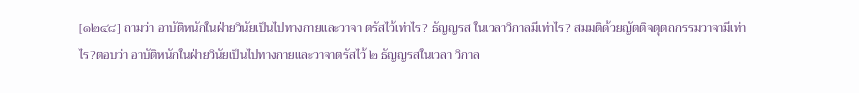[๑๒๔๘] ถามว่า อาบัติหนักในฝ่ายวินัยเป็นไปทางกายและวาจา ตรัสไว้เท่าไร? ธัญญรส ในเวลาวิกาลมีเท่าไร? สมมติด้วยญัตติจตุตถกรรมวาจามีเท่าไร?ตอบว่า อาบัติหนักในฝ่ายวินัยเป็นไปทางกายและวาจาตรัสไว้ ๒ ธัญญรสในเวลา วิกาล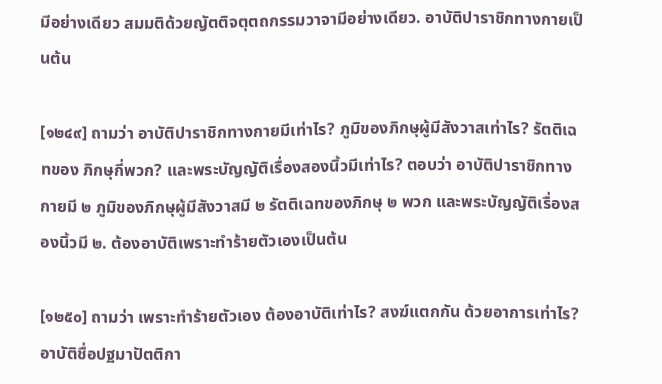มีอย่างเดียว สมมติด้วยญัตติจตุตถกรรมวาจามีอย่างเดียว. อาบัติปาราชิกทางกายเป็นต้น

[๑๒๔๙] ถามว่า อาบัติปาราชิกทางกายมีเท่าไร? ภูมิของภิกษุผู้มีสังวาสเท่าไร? รัตติเฉทของ ภิกษุกี่พวก? และพระบัญญัติเรื่องสองนิ้วมีเท่าไร? ตอบว่า อาบัติปาราชิกทางกายมี ๒ ภูมิของภิกษุผู้มีสังวาสมี ๒ รัตติเฉทของภิกษุ ๒ พวก และพระบัญญัติเรื่องสองนิ้วมี ๒. ต้องอาบัติเพราะทำร้ายตัวเองเป็นต้น

[๑๒๕๐] ถามว่า เพราะทำร้ายตัวเอง ต้องอาบัติเท่าไร? สงฆ์แตกกัน ด้วยอาการเท่าไร? อาบัติชื่อปฐมาปัตติกา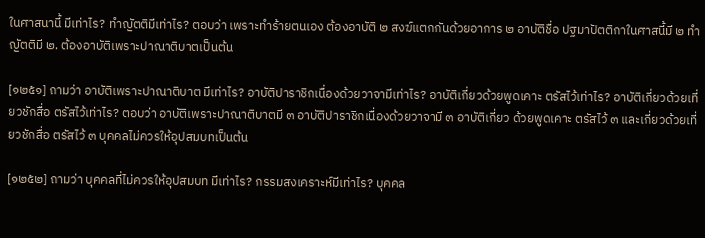ในศาสนานี้ มีเท่าไร? ทำญัตติมีเท่าไร? ตอบว่า เพราะทำร้ายตนเอง ต้องอาบัติ ๒ สงฆ์แตกกันด้วยอาการ ๒ อาบัติชื่อ ปฐมาปัตติกาในศาสนี้มี ๒ ทำญัตติมี ๒. ต้องอาบัติเพราะปาณาติบาตเป็นต้น

[๑๒๕๑] ถามว่า อาบัติเพราะปาณาติบาต มีเท่าไร? อาบัติปาราชิกเนื่องด้วยวาจามีเท่าไร? อาบัติเกี่ยวด้วยพูดเคาะ ตรัสไว้เท่าไร? อาบัติเกี่ยวด้วยเที่ยวชักสื่อ ตรัสไว้เท่าไร? ตอบว่า อาบัติเพราะปาณาติบาตมี ๓ อาบัติปาราชิกเนื่องด้วยวาจามี ๓ อาบัติเกี่ยว ด้วยพูดเคาะ ตรัสไว้ ๓ และเกี่ยวด้วยเที่ยวชักสื่อ ตรัสไว้ ๓ บุคคลไม่ควรให้อุปสมบทเป็นต้น

[๑๒๕๒] ถามว่า บุคคลที่ไม่ควรให้อุปสมบท มีเท่าไร? กรรมสงเคราะห์มีเท่าไร? บุคคล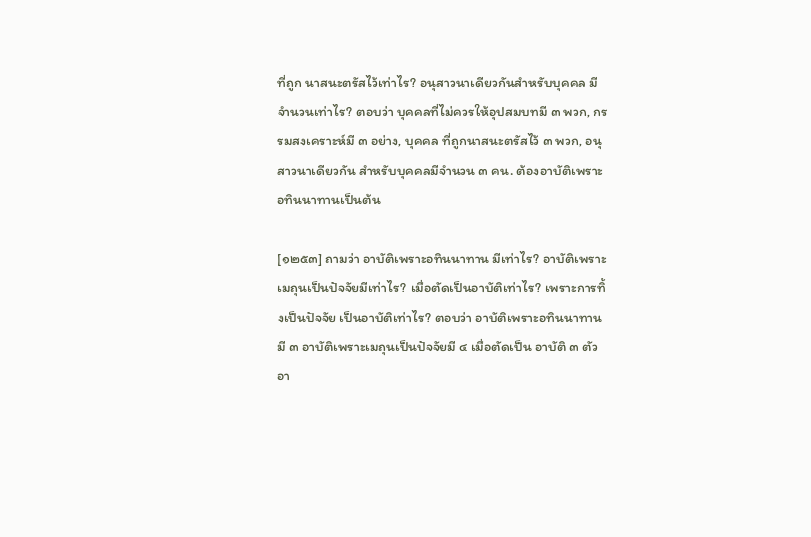ที่ถูก นาสนะตรัสไว้เท่าไร? อนุสาวนาเดียวกันสำหรับบุคคล มีจำนวนเท่าไร? ตอบว่า บุคคลที่ไม่ควรให้อุปสมบทมี ๓ พวก, กรรมสงเคราะห์มี ๓ อย่าง, บุคคล ที่ถูกนาสนะตรัสไว้ ๓ พวก, อนุสาวนาเดียวกัน สำหรับบุคคลมีจำนวน ๓ คน. ต้องอาบัติเพราะอทินนาทานเป็นต้น

[๑๒๕๓] ถามว่า อาบัติเพราะอทินนาทาน มีเท่าไร? อาบัติเพราะเมถุนเป็นปัจจัยมีเท่าไร? เมื่อตัดเป็นอาบัติเท่าไร? เพราะการทิ้งเป็นปัจจัย เป็นอาบัติเท่าไร? ตอบว่า อาบัติเพราะอทินนาทานมี ๓ อาบัติเพราะเมถุนเป็นปัจจัยมี ๔ เมื่อตัดเป็น อาบัติ ๓ ตัว อา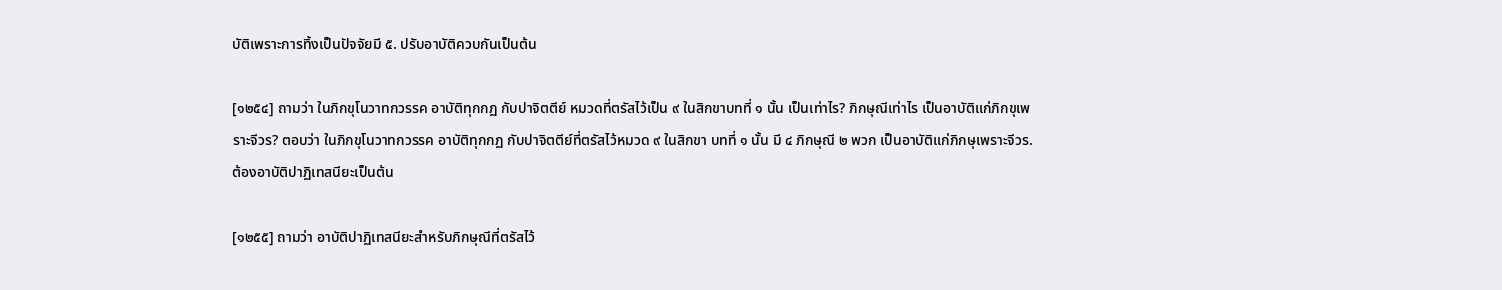บัติเพราะการทิ้งเป็นปัจจัยมี ๕. ปรับอาบัติควบกันเป็นต้น

[๑๒๕๔] ถามว่า ในภิกขุโนวาทกวรรค อาบัติทุกกฏ กับปาจิตตีย์ หมวดที่ตรัสไว้เป็น ๙ ในสิกขาบทที่ ๑ นั้น เป็นเท่าไร? ภิกษุณีเท่าไร เป็นอาบัติแก่ภิกขุเพราะจีวร? ตอบว่า ในภิกขุโนวาทกวรรค อาบัติทุกกฏ กับปาจิตตีย์ที่ตรัสไว้หมวด ๙ ในสิกขา บทที่ ๑ นั้น มี ๔ ภิกษุณี ๒ พวก เป็นอาบัติแก่ภิกษุเพราะจีวร. ต้องอาบัติปาฏิเทสนียะเป็นต้น

[๑๒๕๕] ถามว่า อาบัติปาฏิเทสนียะสำหรับภิกษุณีที่ตรัสไว้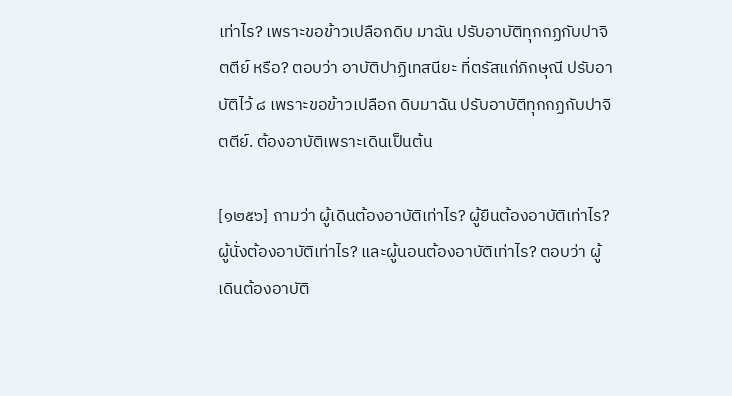เท่าไร? เพราะขอข้าวเปลือกดิบ มาฉัน ปรับอาบัติทุกกฏกับปาจิตตีย์ หรือ? ตอบว่า อาบัติปาฏิเทสนียะ ที่ตรัสแก่ภิกษุณี ปรับอาบัติไว้ ๘ เพราะขอข้าวเปลือก ดิบมาฉัน ปรับอาบัติทุกกฏกับปาจิตตีย์. ต้องอาบัติเพราะเดินเป็นต้น

[๑๒๕๖] ถามว่า ผู้เดินต้องอาบัติเท่าไร? ผู้ยืนต้องอาบัติเท่าไร? ผู้นั่งต้องอาบัติเท่าไร? และผู้นอนต้องอาบัติเท่าไร? ตอบว่า ผู้เดินต้องอาบัติ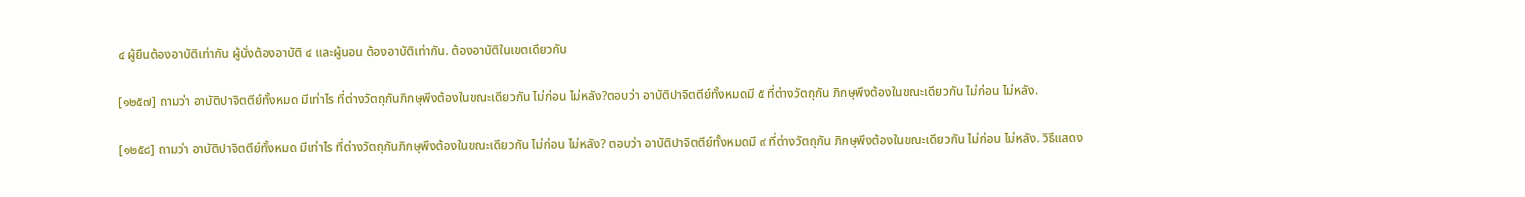๔ ผู้ยืนต้องอาบัติเท่ากัน ผู้นั่งต้องอาบัติ ๔ และผู้นอน ต้องอาบัติเท่ากัน. ต้องอาบัติในเขตเดียวกัน

[๑๒๕๗] ถามว่า อาบัติปาจิตตีย์ทั้งหมด มีเท่าไร ที่ต่างวัตถุกันภิกษุพึงต้องในขณะเดียวกัน ไม่ก่อน ไม่หลัง?ตอบว่า อาบัติปาจิตตีย์ทั้งหมดมี ๕ ที่ต่างวัตถุกัน ภิกษุพึงต้องในขณะเดียวกัน ไม่ก่อน ไม่หลัง.

[๑๒๕๘] ถามว่า อาบัติปาจิตตีย์ทั้งหมด มีเท่าไร ที่ต่างวัตถุกันภิกษุพึงต้องในขณะเดียวกัน ไม่ก่อน ไม่หลัง? ตอบว่า อาบัติปาจิตตีย์ทั้งหมดมี ๙ ที่ต่างวัตถุกัน ภิกษุพึงต้องในขณะเดียวกัน ไม่ก่อน ไม่หลัง. วิธีแสดง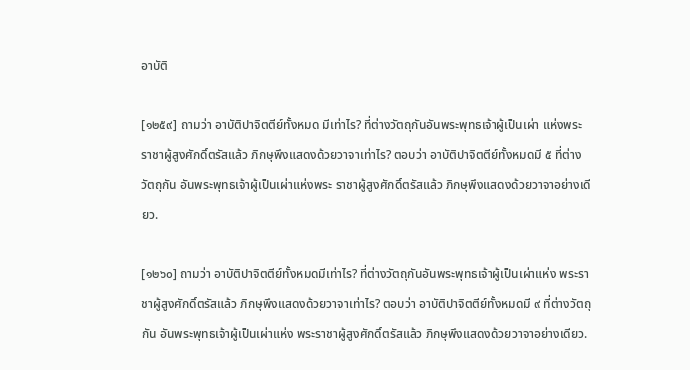อาบัติ

[๑๒๕๙] ถามว่า อาบัติปาจิตตีย์ทั้งหมด มีเท่าไร? ที่ต่างวัตถุกันอันพระพุทธเจ้าผู้เป็นเผ่า แห่งพระราชาผู้สูงศักดิ์ตรัสแล้ว ภิกษุพึงแสดงด้วยวาจาเท่าไร? ตอบว่า อาบัติปาจิตตีย์ทั้งหมดมี ๕ ที่ต่างวัตถุกัน อันพระพุทธเจ้าผู้เป็นเผ่าแห่งพระ ราชาผู้สูงศักดิ์ตรัสแล้ว ภิกษุพึงแสดงด้วยวาจาอย่างเดียว.

[๑๒๖๐] ถามว่า อาบัติปาจิตตีย์ทั้งหมดมีเท่าไร? ที่ต่างวัตถุกันอันพระพุทธเจ้าผู้เป็นเผ่าแห่ง พระราชาผู้สูงศักดิ์ตรัสแล้ว ภิกษุพึงแสดงด้วยวาจาเท่าไร? ตอบว่า อาบัติปาจิตตีย์ทั้งหมดมี ๙ ที่ต่างวัตถุกัน อันพระพุทธเจ้าผู้เป็นเผ่าแห่ง พระราชาผู้สูงศักดิ์ตรัสแล้ว ภิกษุพึงแสดงด้วยวาจาอย่างเดียว.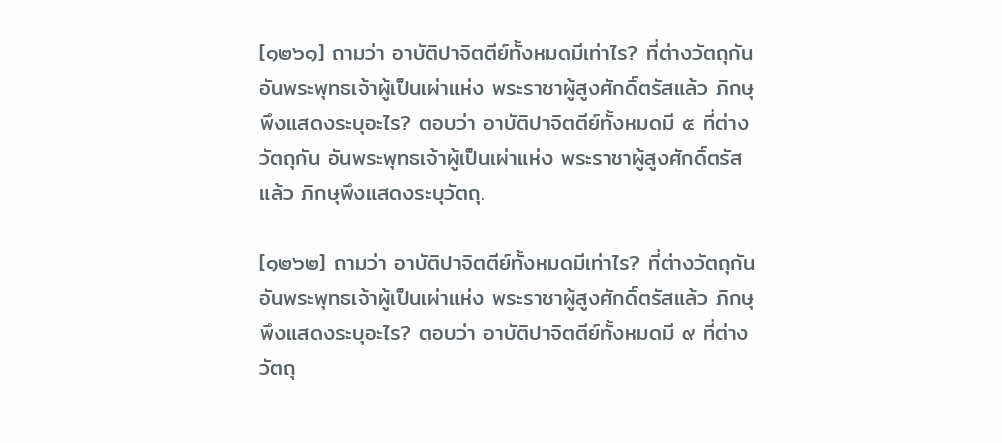[๑๒๖๑] ถามว่า อาบัติปาจิตตีย์ทั้งหมดมีเท่าไร? ที่ต่างวัตถุกันอันพระพุทธเจ้าผู้เป็นเผ่าแห่ง พระราชาผู้สูงศักดิ์ตรัสแล้ว ภิกษุพึงแสดงระบุอะไร? ตอบว่า อาบัติปาจิตตีย์ทั้งหมดมี ๕ ที่ต่างวัตถุกัน อันพระพุทธเจ้าผู้เป็นเผ่าแห่ง พระราชาผู้สูงศักดิ์ตรัสแล้ว ภิกษุพึงแสดงระบุวัตถุ.

[๑๒๖๒] ถามว่า อาบัติปาจิตตีย์ทั้งหมดมีเท่าไร? ที่ต่างวัตถุกันอันพระพุทธเจ้าผู้เป็นเผ่าแห่ง พระราชาผู้สูงศักดิ์ตรัสแล้ว ภิกษุพึงแสดงระบุอะไร? ตอบว่า อาบัติปาจิตตีย์ทั้งหมดมี ๙ ที่ต่างวัตถุ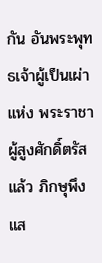กัน อันพระพุทธเจ้าผู้เป็นเผ่าแห่ง พระราชาผู้สูงศักดิ์ตรัสแล้ว ภิกษุพึงแส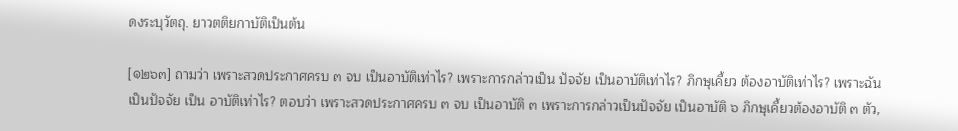ดงระบุวัตถุ. ยาวตติยกาบัติเป็นต้น

[๑๒๖๓] ถามว่า เพราะสวดประกาศครบ ๓ จบ เป็นอาบัติเท่าไร? เพราะการกล่าวเป็น ปัจจัย เป็นอาบัติเท่าไร? ภิกษุเคี้ยว ต้องอาบัติเท่าไร? เพราะฉันเป็นปัจจัย เป็น อาบัติเท่าไร? ตอบว่า เพราะสวดประกาศครบ ๓ จบ เป็นอาบัติ ๓ เพราะการกล่าวเป็นปัจจัย เป็นอาบัติ ๖ ภิกษุเคี้ยวต้องอาบัติ ๓ ตัว,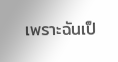เพราะฉันเป็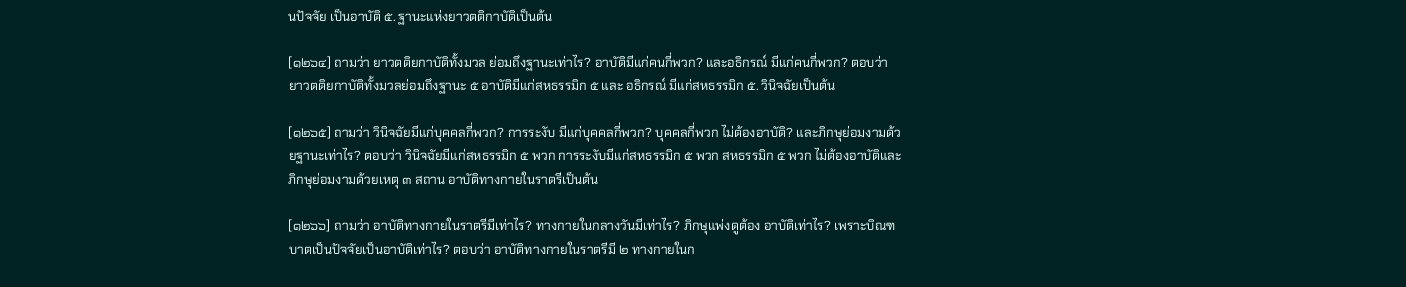นปัจจัย เป็นอาบัติ ๕. ฐานะแห่งยาวตติกาบัติเป็นต้น

[๑๒๖๔] ถามว่า ยาวตติยกาบัติทั้งมวล ย่อมถึงฐานะเท่าไร? อาบัติมีแก่คนกี่พวก? และอธิกรณ์ มีแก่คนกี่พวก? ตอบว่า ยาวตติยกาบัติทั้งมวลย่อมถึงฐานะ ๕ อาบัติมีแก่สหธรรมิก ๕ และ อธิกรณ์ มีแก่สหธรรมิก ๕. วินิจฉัยเป็นต้น

[๑๒๖๕] ถามว่า วินิจฉัยมีแก่บุคคลกี่พวก? การระงับ มีแก่บุคคลกี่พวก? บุคคลกี่พวก ไม่ต้องอาบัติ? และภิกษุย่อมงามด้วยฐานะเท่าไร? ตอบว่า วินิจฉัยมีแก่สหธรรมิก ๕ พวก การระงับมีแก่สหธรรมิก ๕ พวก สหธรรมิก ๕ พวก ไม่ต้องอาบัติและภิกษุย่อมงามด้วยเหตุ ๓ สถาน อาบัติทางกายในราตรีเป็นต้น

[๑๒๖๖] ถามว่า อาบัติทางกายในราตรีมีเท่าไร? ทางกายในกลางวันมีเท่าไร? ภิกษุแพ่งดูต้อง อาบัติเท่าไร? เพราะบิณฑบาตเป็นปัจจัยเป็นอาบัติเท่าไร? ตอบว่า อาบัติทางกายในราตรีมี ๒ ทางกายในก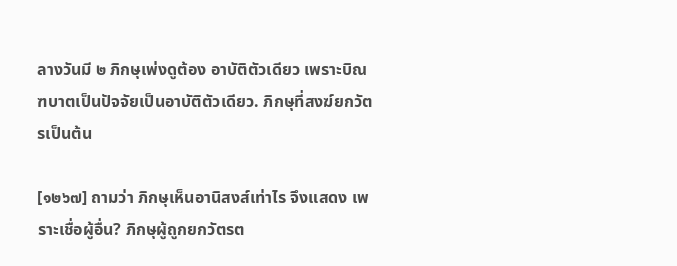ลางวันมี ๒ ภิกษุเพ่งดูต้อง อาบัติตัวเดียว เพราะบิณฑบาตเป็นปัจจัยเป็นอาบัติตัวเดียว. ภิกษุที่สงฆ์ยกวัตรเป็นต้น

[๑๒๖๗] ถามว่า ภิกษุเห็นอานิสงส์เท่าไร จึงแสดง เพราะเชื่อผู้อื่น? ภิกษุผู้ถูกยกวัตรต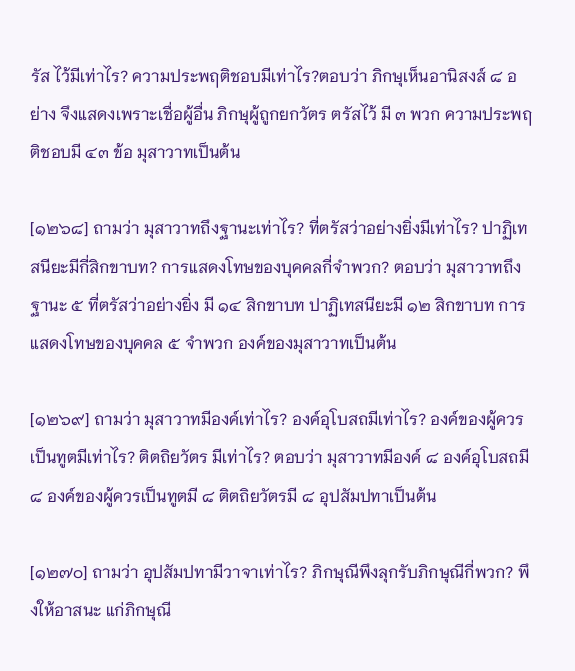รัส ไว้มีเท่าไร? ความประพฤติชอบมีเท่าไร?ตอบว่า ภิกษุเห็นอานิสงส์ ๘ อย่าง จึงแสดงเพราะเชื่อผู้อื่น ภิกษุผู้ถูกยกวัตร ตรัสไว้ มี ๓ พวก ความประพฤติชอบมี ๔๓ ข้อ มุสาวาทเป็นต้น

[๑๒๖๘] ถามว่า มุสาวาทถึงฐานะเท่าไร? ที่ตรัสว่าอย่างยิ่งมีเท่าไร? ปาฏิเทสนียะมีกี่สิกขาบท? การแสดงโทษของบุคคลกี่จำพวก? ตอบว่า มุสาวาทถึงฐานะ ๕ ที่ตรัสว่าอย่างยิ่ง มี ๑๔ สิกขาบท ปาฏิเทสนียะมี ๑๒ สิกขาบท การแสดงโทษของบุคคล ๕ จำพวก องค์ของมุสาวาทเป็นต้น

[๑๒๖๙] ถามว่า มุสาวาทมีองค์เท่าไร? องค์อุโบสถมีเท่าไร? องค์ของผู้ควรเป็นทูตมีเท่าไร? ติตถิยวัตร มีเท่าไร? ตอบว่า มุสาวาทมีองค์ ๘ องค์อุโบสถมี ๘ องค์ของผู้ควรเป็นทูตมี ๘ ติตถิยวัตรมี ๘ อุปสัมปทาเป็นต้น

[๑๒๗๐] ถามว่า อุปสัมปทามีวาจาเท่าไร? ภิกษุณีพึงลุกรับภิกษุณีกี่พวก? พึงให้อาสนะ แก่ภิกษุณี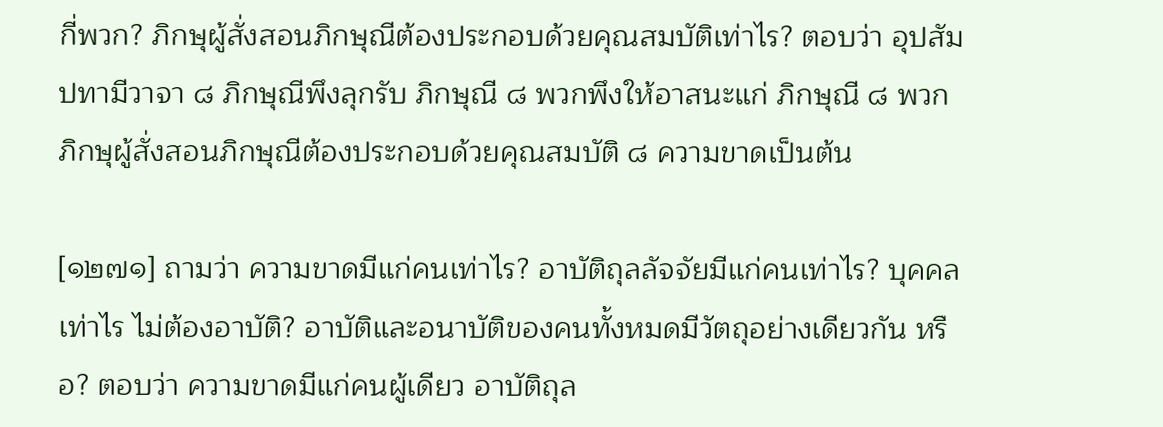กี่พวก? ภิกษุผู้สั่งสอนภิกษุณีต้องประกอบด้วยคุณสมบัติเท่าไร? ตอบว่า อุปสัมปทามีวาจา ๘ ภิกษุณีพึงลุกรับ ภิกษุณี ๘ พวกพึงให้อาสนะแก่ ภิกษุณี ๘ พวก ภิกษุผู้สั่งสอนภิกษุณีต้องประกอบด้วยคุณสมบัติ ๘ ความขาดเป็นต้น

[๑๒๗๑] ถามว่า ความขาดมีแก่คนเท่าไร? อาบัติถุลลัจจัยมีแก่คนเท่าไร? บุคคลเท่าไร ไม่ต้องอาบัติ? อาบัติและอนาบัติของคนทั้งหมดมีวัตถุอย่างเดียวกัน หรือ? ตอบว่า ความขาดมีแก่คนผู้เดียว อาบัติถุล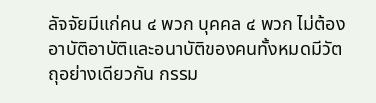ลัจจัยมีแก่คน ๔ พวก บุคคล ๔ พวก ไม่ต้องอาบัติอาบัติและอนาบัติของคนทั้งหมดมีวัตถุอย่างเดียวกัน กรรม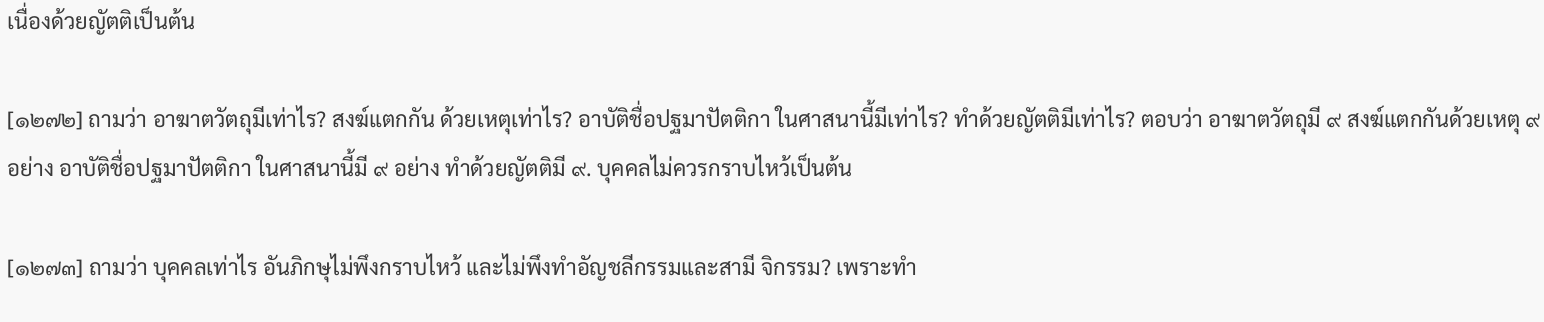เนื่องด้วยญัตติเป็นต้น

[๑๒๗๒] ถามว่า อาฆาตวัตถุมีเท่าไร? สงฆ์แตกกัน ด้วยเหตุเท่าไร? อาบัติชื่อปฐมาปัตติกา ในศาสนานี้มีเท่าไร? ทำด้วยญัตติมีเท่าไร? ตอบว่า อาฆาตวัตถุมี ๙ สงฆ์แตกกันด้วยเหตุ ๙ อย่าง อาบัติชื่อปฐมาปัตติกา ในศาสนานี้มี ๙ อย่าง ทำด้วยญัตติมี ๙. บุคคลไม่ควรกราบไหว้เป็นต้น

[๑๒๗๓] ถามว่า บุคคลเท่าไร อันภิกษุไม่พึงกราบไหว้ และไม่พึงทำอัญชลีกรรมและสามี จิกรรม? เพราะทำ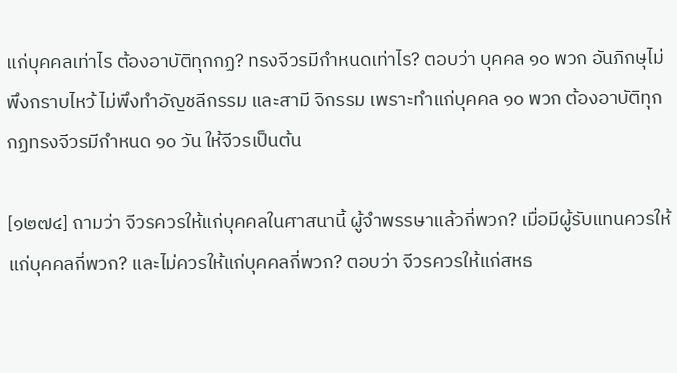แก่บุคคลเท่าไร ต้องอาบัติทุกกฏ? ทรงจีวรมีกำหนดเท่าไร? ตอบว่า บุคคล ๑๐ พวก อันภิกษุไม่พึงกราบไหว้ ไม่พึงทำอัญชลีกรรม และสามี จิกรรม เพราะทำแก่บุคคล ๑๐ พวก ต้องอาบัติทุกกฏทรงจีวรมีกำหนด ๑๐ วัน ให้จีวรเป็นต้น

[๑๒๗๔] ถามว่า จีวรควรให้แก่บุคคลในศาสนานี้ ผู้จำพรรษาแล้วกี่พวก? เมื่อมีผู้รับแทนควรให้ แก่บุคคลกี่พวก? และไม่ควรให้แก่บุคคลกี่พวก? ตอบว่า จีวรควรให้แก่สหธ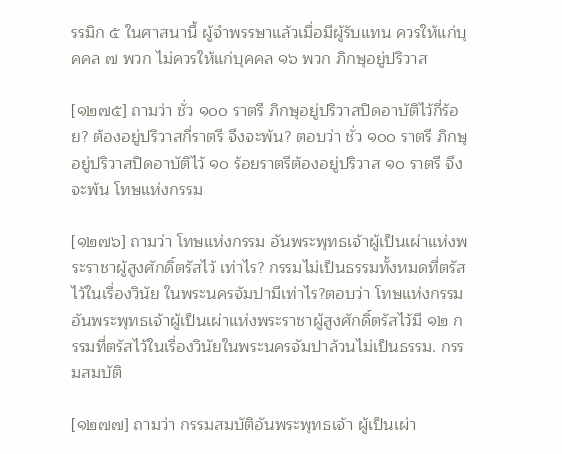รรมิก ๕ ในศาสนานี้ ผู้จำพรรษาแล้วเมื่อมีผู้รับแทน ควรให้แก่บุคคล ๗ พวก ไม่ควรให้แก่บุคคล ๑๖ พวก ภิกษุอยู่ปริวาส

[๑๒๗๕] ถามว่า ชั่ว ๑๐๐ ราตรี ภิกษุอยู่ปริวาสปิดอาบัติไว้กี่ร้อย? ต้องอยู่ปริวาสกี่ราตรี จึงจะพ้น? ตอบว่า ชั่ว ๑๐๐ ราตรี ภิกษุอยู่ปริวาสปิดอาบัติไว้ ๑๐ ร้อยราตรีต้องอยู่ปริวาส ๑๐ ราตรี จึงจะพ้น โทษแห่งกรรม

[๑๒๗๖] ถามว่า โทษแห่งกรรม อันพระพุทธเจ้าผู้เป็นเผ่าแห่งพระราชาผู้สูงศักดิ์ตรัสไว้ เท่าไร? กรรมไม่เป็นธรรมทั้งหมดที่ตรัสไว้ในเรื่องวินัย ในพระนครจัมปามีเท่าไร?ตอบว่า โทษแห่งกรรมอันพระพุทธเจ้าผู้เป็นเผ่าแห่งพระราชาผู้สูงศักดิ์ตรัสไว้มี ๑๒ กรรมที่ตรัสไว้ในเรื่องวินัยในพระนครจัมปาล้วนไม่เป็นธรรม. กรรมสมบัติ

[๑๒๗๗] ถามว่า กรรมสมบัติอันพระพุทธเจ้า ผู้เป็นเผ่า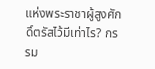แห่งพระราชาผู้สูงศักดิ์ตรัสไว้มีเท่าไร? กรรม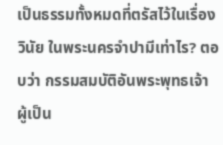เป็นธรรมทั้งหมดที่ตรัสไว้ในเรื่องวินัย ในพระนครจำปามีเท่าไร? ตอบว่า กรรมสมบัติอันพระพุทธเจ้า ผู้เป็น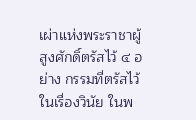เผ่าแห่งพระราชาผู้สูงศักดิ์ตรัสไว้ ๔ อย่าง กรรมที่ตรัสไว้ในเรื่องวินัย ในพ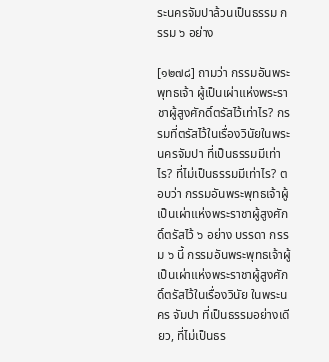ระนครจัมปาล้วนเป็นธรรม กรรม ๖ อย่าง

[๑๒๗๘] ถามว่า กรรมอันพระพุทธเจ้า ผู้เป็นเผ่าแห่งพระราชาผู้สูงศักดิ์ตรัสไว้เท่าไร? กรรมที่ตรัสไว้ในเรื่องวินัยในพระนครจัมปา ที่เป็นธรรมมีเท่าไร? ที่ไม่เป็นธรรมมีเท่าไร? ตอบว่า กรรมอันพระพุทธเจ้าผู้เป็นเผ่าแห่งพระราชาผู้สูงศักดิ์ตรัสไว้ ๖ อย่าง บรรดา กรรม ๖ นี้ กรรมอันพระพุทธเจ้าผู้เป็นเผ่าแห่งพระราชาผู้สูงศักดิ์ตรัสไว้ในเรื่องวินัย ในพระนคร จัมปา ที่เป็นธรรมอย่างเดียว, ที่ไม่เป็นธร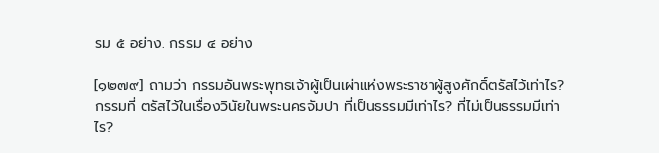รม ๕ อย่าง. กรรม ๔ อย่าง

[๑๒๗๙] ถามว่า กรรมอันพระพุทธเจ้าผู้เป็นเผ่าแห่งพระราชาผู้สูงศักดิ์ตรัสไว้เท่าไร? กรรมที่ ตรัสไว้ในเรื่องวินัยในพระนครจัมปา ที่เป็นธรรมมีเท่าไร? ที่ไม่เป็นธรรมมีเท่าไร?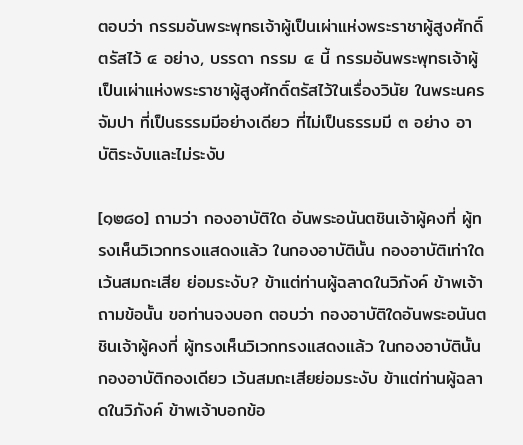ตอบว่า กรรมอันพระพุทธเจ้าผู้เป็นเผ่าแห่งพระราชาผู้สูงศักดิ์ตรัสไว้ ๔ อย่าง, บรรดา กรรม ๔ นี้ กรรมอันพระพุทธเจ้าผู้เป็นเผ่าแห่งพระราชาผู้สูงศักดิ์ตรัสไว้ในเรื่องวินัย ในพระนคร จัมปา ที่เป็นธรรมมีอย่างเดียว ที่ไม่เป็นธรรมมี ๓ อย่าง อาบัติระงับและไม่ระงับ

[๑๒๘๐] ถามว่า กองอาบัติใด อันพระอนันตชินเจ้าผู้คงที่ ผู้ทรงเห็นวิเวกทรงแสดงแล้ว ในกองอาบัตินั้น กองอาบัติเท่าใด เว้นสมถะเสีย ย่อมระงับ? ข้าแต่ท่านผู้ฉลาดในวิภังค์ ข้าพเจ้าถามข้อนั้น ขอท่านจงบอก ตอบว่า กองอาบัติใดอันพระอนันตชินเจ้าผู้คงที่ ผู้ทรงเห็นวิเวกทรงแสดงแล้ว ในกองอาบัตินั้น กองอาบัติกองเดียว เว้นสมถะเสียย่อมระงับ ข้าแต่ท่านผู้ฉลาดในวิภังค์ ข้าพเจ้าบอกข้อ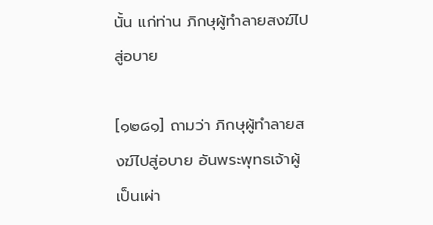นั้น แก่ท่าน ภิกษุผู้ทำลายสงฆ์ไปสู่อบาย

[๑๒๘๑] ถามว่า ภิกษุผู้ทำลายสงฆ์ไปสู่อบาย อันพระพุทธเจ้าผู้เป็นเผ่า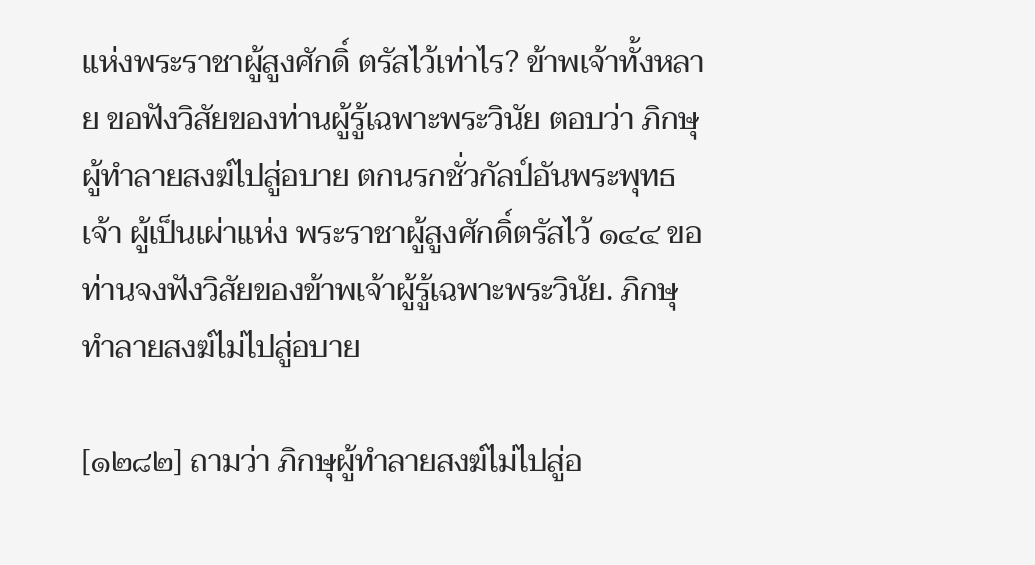แห่งพระราชาผู้สูงศักดิ์ ตรัสไว้เท่าไร? ข้าพเจ้าทั้งหลาย ขอฟังวิสัยของท่านผู้รู้เฉพาะพระวินัย ตอบว่า ภิกษุผู้ทำลายสงฆ์ไปสู่อบาย ตกนรกชั่วกัลป์อันพระพุทธเจ้า ผู้เป็นเผ่าแห่ง พระราชาผู้สูงศักดิ์ตรัสไว้ ๑๔๔ ขอท่านจงฟังวิสัยของข้าพเจ้าผู้รู้เฉพาะพระวินัย. ภิกษุทำลายสงฆ์ไม่ไปสู่อบาย

[๑๒๘๒] ถามว่า ภิกษุผู้ทำลายสงฆ์ไม่ไปสู่อ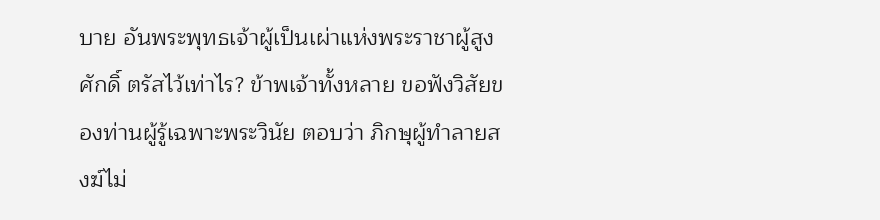บาย อันพระพุทธเจ้าผู้เป็นเผ่าแห่งพระราชาผู้สูงศักดิ์ ตรัสไว้เท่าไร? ข้าพเจ้าทั้งหลาย ขอฟังวิสัยของท่านผู้รู้เฉพาะพระวินัย ตอบว่า ภิกษุผู้ทำลายสงฆ์ไม่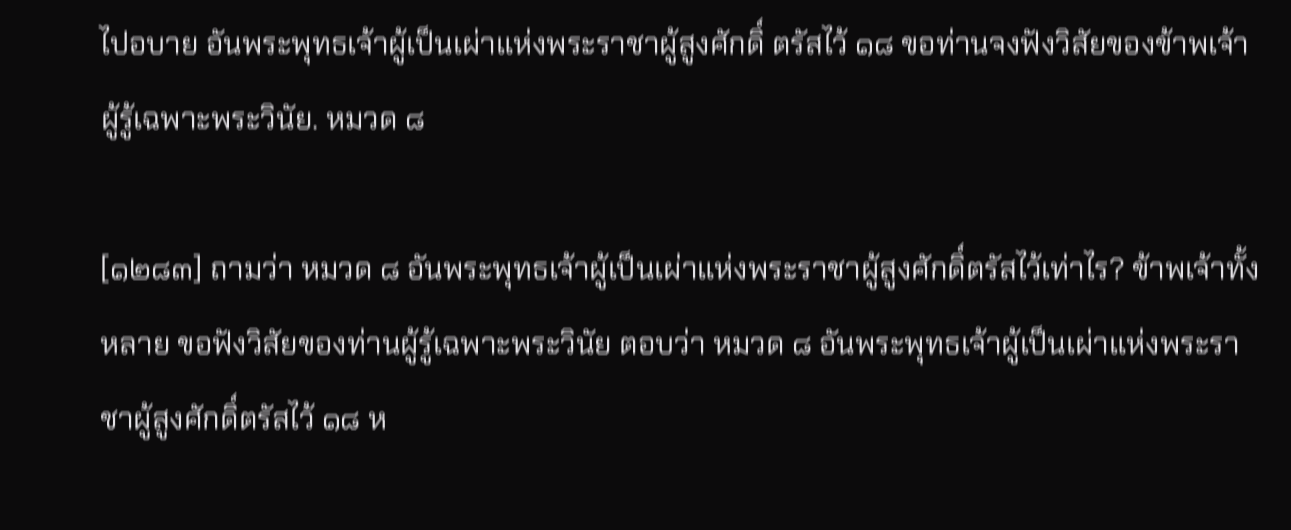ไปอบาย อันพระพุทธเจ้าผู้เป็นเผ่าแห่งพระราชาผู้สูงศักดิ์ ตรัสไว้ ๑๘ ขอท่านจงฟังวิสัยของข้าพเจ้าผู้รู้เฉพาะพระวินัย. หมวด ๘

[๑๒๘๓] ถามว่า หมวด ๘ อันพระพุทธเจ้าผู้เป็นเผ่าแห่งพระราชาผู้สูงศักดิ์ตรัสไว้เท่าไร? ข้าพเจ้าทั้งหลาย ขอฟังวิสัยของท่านผู้รู้เฉพาะพระวินัย ตอบว่า หมวด ๘ อันพระพุทธเจ้าผู้เป็นเผ่าแห่งพระราชาผู้สูงศักดิ์ตรัสไว้ ๑๘ ห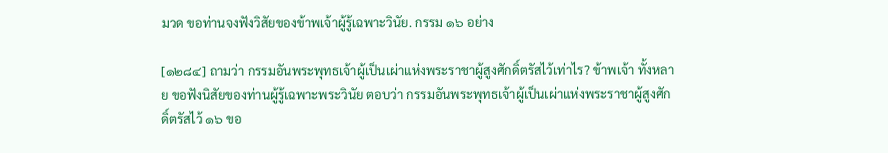มวด ขอท่านจงฟังวิสัยของข้าพเจ้าผู้รู้เฉพาะวินัย. กรรม ๑๖ อย่าง

[๑๒๘๔] ถามว่า กรรมอันพระพุทธเจ้าผู้เป็นเผ่าแห่งพระราชาผู้สูงศักดิ์ตรัสไว้เท่าไร? ข้าพเจ้า ทั้งหลาย ขอฟังนิสัยของท่านผู้รู้เฉพาะพระวินัย ตอบว่า กรรมอันพระพุทธเจ้าผู้เป็นเผ่าแห่งพระราชาผู้สูงศักดิ์ตรัสไว้ ๑๖ ขอ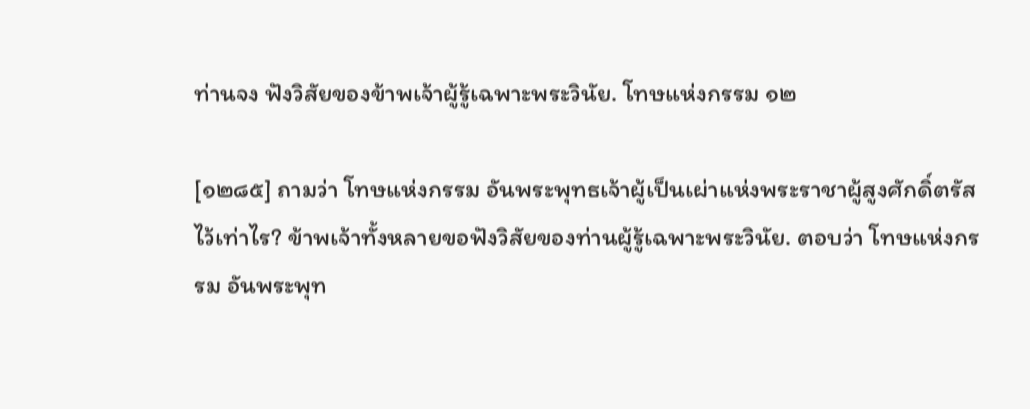ท่านจง ฟังวิสัยของข้าพเจ้าผู้รู้เฉพาะพระวินัย. โทษแห่งกรรม ๑๒

[๑๒๘๕] ถามว่า โทษแห่งกรรม อันพระพุทธเจ้าผู้เป็นเผ่าแห่งพระราชาผู้สูงศักดิ์ตรัสไว้เท่าไร? ข้าพเจ้าทั้งหลายขอฟังวิสัยของท่านผู้รู้เฉพาะพระวินัย. ตอบว่า โทษแห่งกรรม อันพระพุท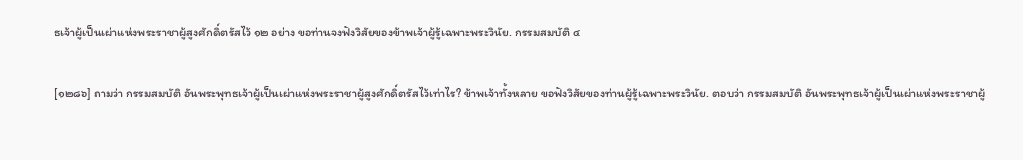ธเจ้าผู้เป็นเผ่าแห่งพระราชาผู้สูงศักดิ์ตรัสไว้ ๑๒ อย่าง ขอท่านจงฟังวิสัยของข้าพเจ้าผู้รู้เฉพาะพระวินัย. กรรมสมบัติ ๔

[๑๒๘๖] ถามว่า กรรมสมบัติ อันพระพุทธเจ้าผู้เป็นเผ่าแห่งพระราชาผู้สูงศักดิ์ตรัสไว้เท่าไร? ข้าพเจ้าทั้งหลาย ขอฟังวิสัยของท่านผู้รู้เฉพาะพระวินัย. ตอบว่า กรรมสมบัติ อันพระพุทธเจ้าผู้เป็นเผ่าแห่งพระราชาผู้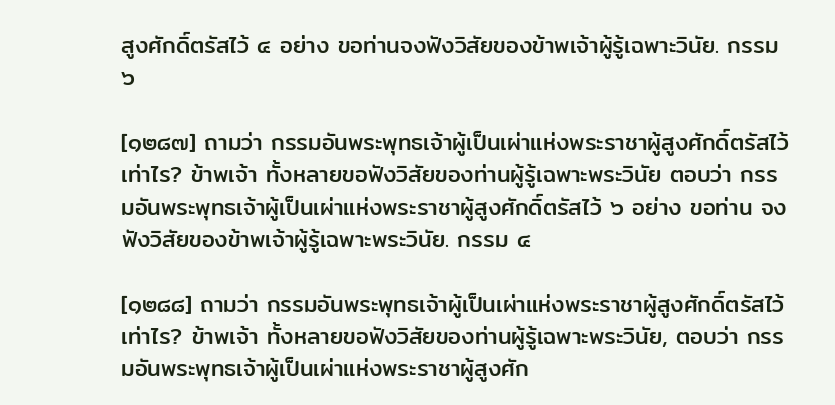สูงศักดิ์ตรัสไว้ ๔ อย่าง ขอท่านจงฟังวิสัยของข้าพเจ้าผู้รู้เฉพาะวินัย. กรรม ๖

[๑๒๘๗] ถามว่า กรรมอันพระพุทธเจ้าผู้เป็นเผ่าแห่งพระราชาผู้สูงศักดิ์ตรัสไว้เท่าไร? ข้าพเจ้า ทั้งหลายขอฟังวิสัยของท่านผู้รู้เฉพาะพระวินัย ตอบว่า กรรมอันพระพุทธเจ้าผู้เป็นเผ่าแห่งพระราชาผู้สูงศักดิ์ตรัสไว้ ๖ อย่าง ขอท่าน จงฟังวิสัยของข้าพเจ้าผู้รู้เฉพาะพระวินัย. กรรม ๔

[๑๒๘๘] ถามว่า กรรมอันพระพุทธเจ้าผู้เป็นเผ่าแห่งพระราชาผู้สูงศักดิ์ตรัสไว้เท่าไร? ข้าพเจ้า ทั้งหลายขอฟังวิสัยของท่านผู้รู้เฉพาะพระวินัย, ตอบว่า กรรมอันพระพุทธเจ้าผู้เป็นเผ่าแห่งพระราชาผู้สูงศัก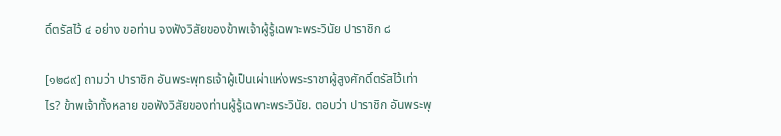ดิ์ตรัสไว้ ๔ อย่าง ขอท่าน จงฟังวิสัยของข้าพเจ้าผู้รู้เฉพาะพระวินัย ปาราชิก ๘

[๑๒๘๙] ถามว่า ปาราชิก อันพระพุทธเจ้าผู้เป็นเผ่าแห่งพระราชาผู้สูงศักดิ์ตรัสไว้เท่าไร? ข้าพเจ้าทั้งหลาย ขอฟังวิสัยของท่านผู้รู้เฉพาะพระวินัย. ตอบว่า ปาราชิก อันพระพุ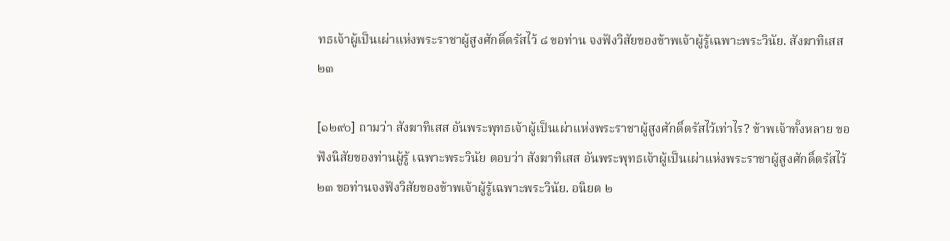ทธเจ้าผู้เป็นเผ่าแห่งพระราชาผู้สูงศักดิ์ตรัสไว้ ๘ ขอท่าน จงฟังวิสัยของข้าพเจ้าผู้รู้เฉพาะพระวินัย. สังฆาทิเสส ๒๓

[๑๒๙๐] ถามว่า สังฆาทิเสส อันพระพุทธเจ้าผู้เป็นเผ่าแห่งพระราชาผู้สูงศักดิ์ตรัสไว้เท่าไร? ข้าพเจ้าทั้งหลาย ขอฟังนิสัยของท่านผู้รู้ เฉพาะพระวินัย ตอบว่า สังฆาทิเสส อันพระพุทธเจ้าผู้เป็นเผ่าแห่งพระราชาผู้สูงศักดิ์ตรัสไว้ ๒๓ ขอท่านจงฟังวิสัยของข้าพเจ้าผู้รู้เฉพาะพระวินัย. อนิยต ๒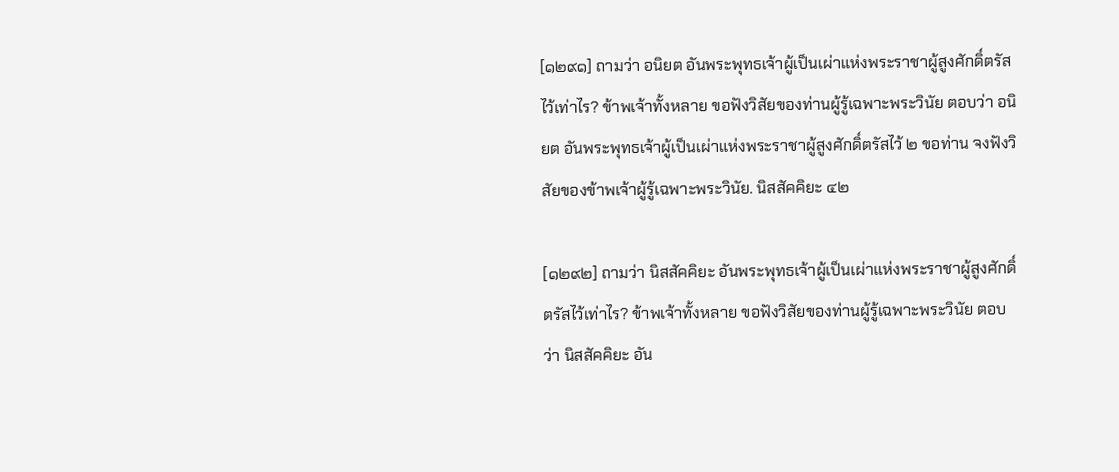[๑๒๙๑] ถามว่า อนิยต อันพระพุทธเจ้าผู้เป็นเผ่าแห่งพระราชาผู้สูงศักดิ์ตรัสไว้เท่าไร? ข้าพเจ้าทั้งหลาย ขอฟังวิสัยของท่านผู้รู้เฉพาะพระวินัย ตอบว่า อนิยต อันพระพุทธเจ้าผู้เป็นเผ่าแห่งพระราชาผู้สูงศักดิ์ตรัสไว้ ๒ ขอท่าน จงฟังวิสัยของข้าพเจ้าผู้รู้เฉพาะพระวินัย. นิสสัคคิยะ ๔๒

[๑๒๙๒] ถามว่า นิสสัคคิยะ อันพระพุทธเจ้าผู้เป็นเผ่าแห่งพระราชาผู้สูงศักดิ์ตรัสไว้เท่าไร? ข้าพเจ้าทั้งหลาย ขอฟังวิสัยของท่านผู้รู้เฉพาะพระวินัย ตอบว่า นิสสัคคิยะ อัน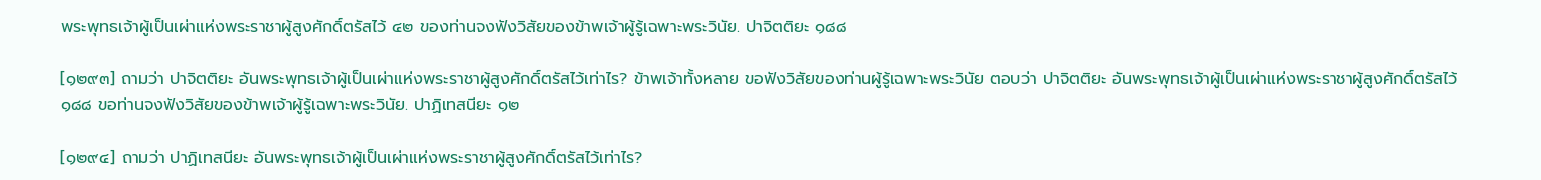พระพุทธเจ้าผู้เป็นเผ่าแห่งพระราชาผู้สูงศักดิ์ตรัสไว้ ๔๒ ของท่านจงฟังวิสัยของข้าพเจ้าผู้รู้เฉพาะพระวินัย. ปาจิตติยะ ๑๘๘

[๑๒๙๓] ถามว่า ปาจิตติยะ อันพระพุทธเจ้าผู้เป็นเผ่าแห่งพระราชาผู้สูงศักดิ์ตรัสไว้เท่าไร? ข้าพเจ้าทั้งหลาย ขอฟังวิสัยของท่านผู้รู้เฉพาะพระวินัย ตอบว่า ปาจิตติยะ อันพระพุทธเจ้าผู้เป็นเผ่าแห่งพระราชาผู้สูงศักดิ์ตรัสไว้ ๑๘๘ ขอท่านจงฟังวิสัยของข้าพเจ้าผู้รู้เฉพาะพระวินัย. ปาฏิเทสนียะ ๑๒

[๑๒๙๔] ถามว่า ปาฏิเทสนียะ อันพระพุทธเจ้าผู้เป็นเผ่าแห่งพระราชาผู้สูงศักดิ์ตรัสไว้เท่าไร?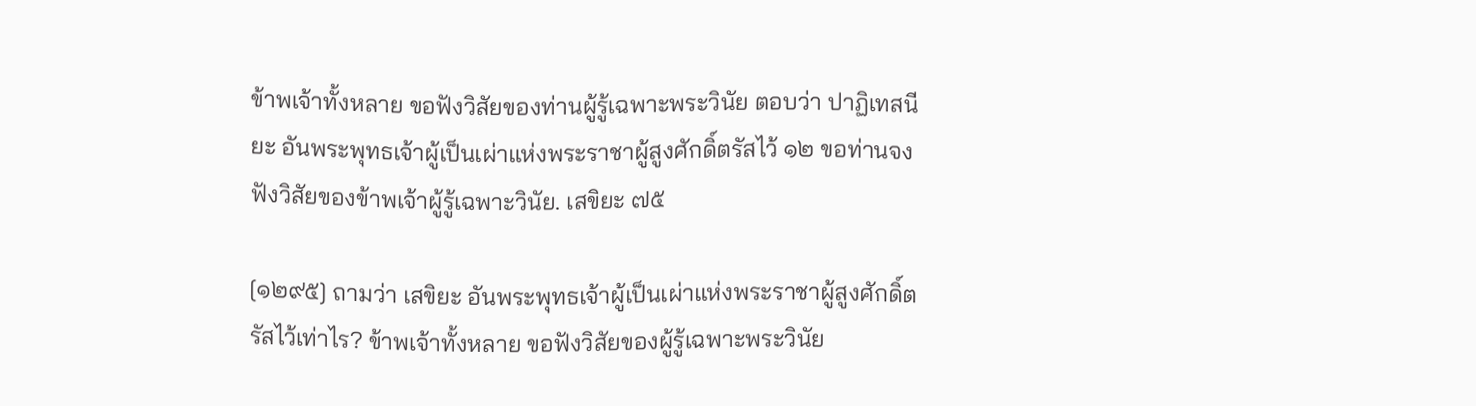ข้าพเจ้าทั้งหลาย ขอฟังวิสัยของท่านผู้รู้เฉพาะพระวินัย ตอบว่า ปาฏิเทสนียะ อันพระพุทธเจ้าผู้เป็นเผ่าแห่งพระราชาผู้สูงศักดิ์ตรัสไว้ ๑๒ ขอท่านจงฟังวิสัยของข้าพเจ้าผู้รู้เฉพาะวินัย. เสขิยะ ๗๕

[๑๒๙๕] ถามว่า เสขิยะ อันพระพุทธเจ้าผู้เป็นเผ่าแห่งพระราชาผู้สูงศักดิ์ตรัสไว้เท่าไร? ข้าพเจ้าทั้งหลาย ขอฟังวิสัยของผู้รู้เฉพาะพระวินัย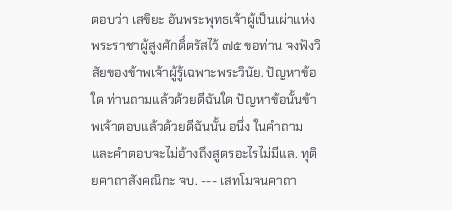ตอบว่า เสขิยะ อันพระพุทธเจ้าผู้เป็นเผ่าแห่งพระราชาผู้สูงศักดิ์ตรัสไว้ ๗๕ ขอท่าน จงฟังวิสัยของข้าพเจ้าผู้รู้เฉพาะพระวินัย. ปัญหาข้อใด ท่านถามแล้วด้วยดีฉันใด ปัญหาข้อนั้นข้าพเจ้าตอบแล้วด้วยดีฉันนั้น อนึ่ง ในคำถามและคำตอบจะไม่อ้างถึงสูตรอะไรไม่มีแล. ทุติยคาถาสังคณิกะ จบ. --- เสทโมจนคาถา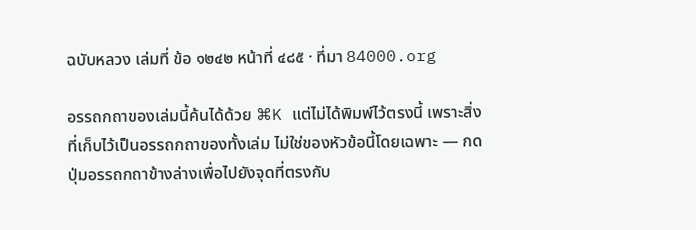ฉบับหลวง เล่มที่ ข้อ ๑๒๔๒ หน้าที่ ๔๘๕ · ที่มา 84000.org

อรรถกถาของเล่มนี้ค้นได้ด้วย ⌘K แต่ไม่ได้พิมพ์ไว้ตรงนี้ เพราะสิ่งที่เก็บไว้เป็นอรรถกถาของทั้งเล่ม ไม่ใช่ของหัวข้อนี้โดยเฉพาะ — กดปุ่มอรรถกถาข้างล่างเพื่อไปยังจุดที่ตรงกับ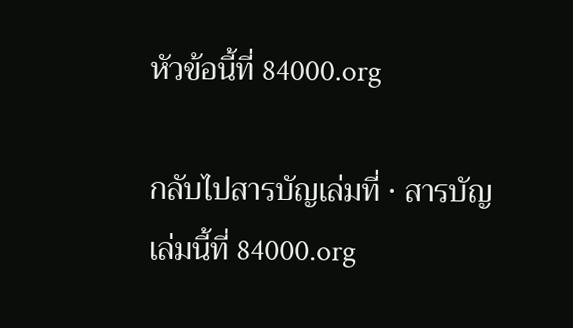หัวข้อนี้ที่ 84000.org

กลับไปสารบัญเล่มที่ · สารบัญเล่มนี้ที่ 84000.org